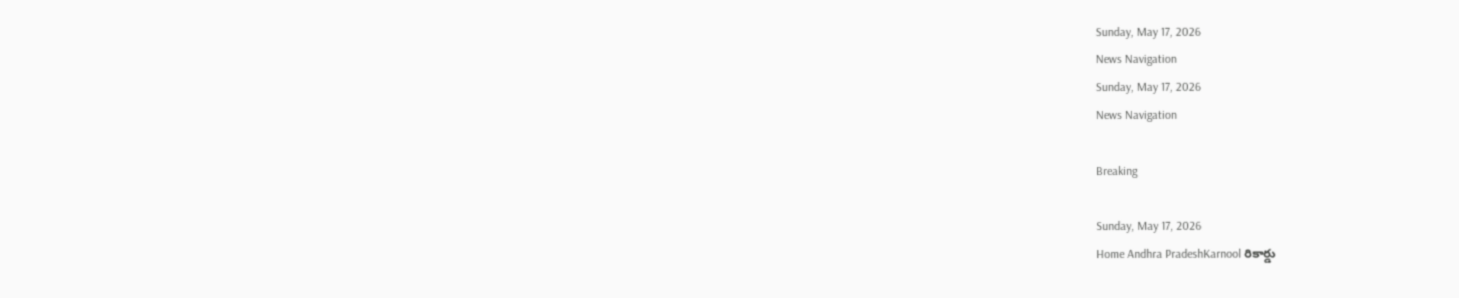Sunday, May 17, 2026
News Navigation
Sunday, May 17, 2026
News Navigation

Breaking

Sunday, May 17, 2026
Home Andhra PradeshKarnool రికార్డు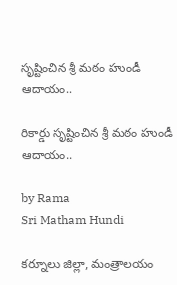సృష్టించిన శ్రీ మఠం హుండీ ఆదాయం..

రికార్డు సృష్టించిన శ్రీ మఠం హుండీ ఆదాయం..

by Rama
Sri Matham Hundi

కర్నూలు జిల్లా, మంత్రాలయం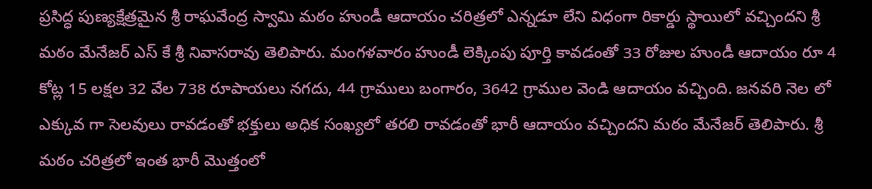ప్రసిద్ధ పుణ్యక్షేత్రమైన శ్రీ రాఘవేంద్ర స్వామి మఠం హుండీ ఆదాయం చరిత్రలో ఎన్నడూ లేని విధంగా రికార్డు స్థాయిలో వచ్చిందని శ్రీ మఠం మేనేజర్ ఎస్ కే శ్రీ నివాసరావు తెలిపారు. మంగళవారం హుండీ లెక్కింపు పూర్తి కావడంతో 33 రోజుల హుండీ ఆదాయం రూ 4 కోట్ల 15 లక్షల 32 వేల 738 రూపాయలు నగదు, 44 గ్రాములు బంగారం, 3642 గ్రాముల వెండి ఆదాయం వచ్చింది. జనవరి నెల లో ఎక్కువ గా సెలవులు రావడంతో భక్తులు అధిక సంఖ్యలో తరలి రావడంతో భారీ ఆదాయం వచ్చిందని మఠం మేనేజర్ తెలిపారు. శ్రీ మఠం చరిత్రలో ఇంత భారీ మొత్తంలో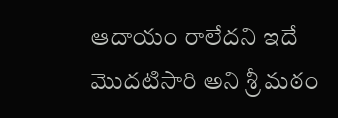ఆదాయం రాలేదని ఇదే మొదటిసారి అని శ్రీ మఠం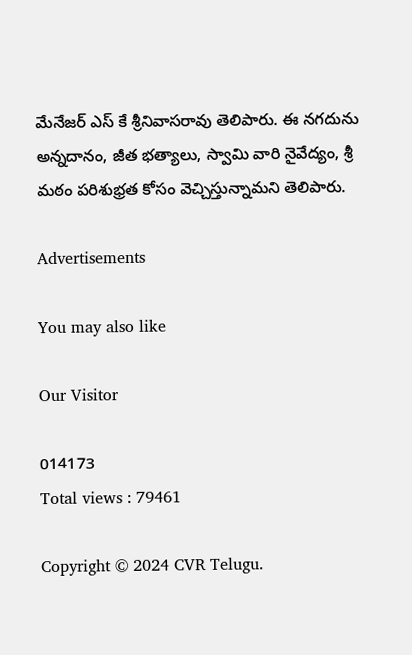మేనేజర్ ఎస్ కే శ్రీనివాసరావు తెలిపారు. ఈ నగదును అన్నదానం, జీత భత్యాలు, స్వామి వారి నైవేద్యం, శ్రీ మఠం పరిశుభ్రత కోసం వెచ్చిస్తున్నామని తెలిపారు.

Advertisements

You may also like

Our Visitor

014173
Total views : 79461

Copyright © 2024 CVR Telugu.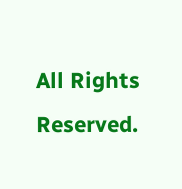All Rights Reserved.